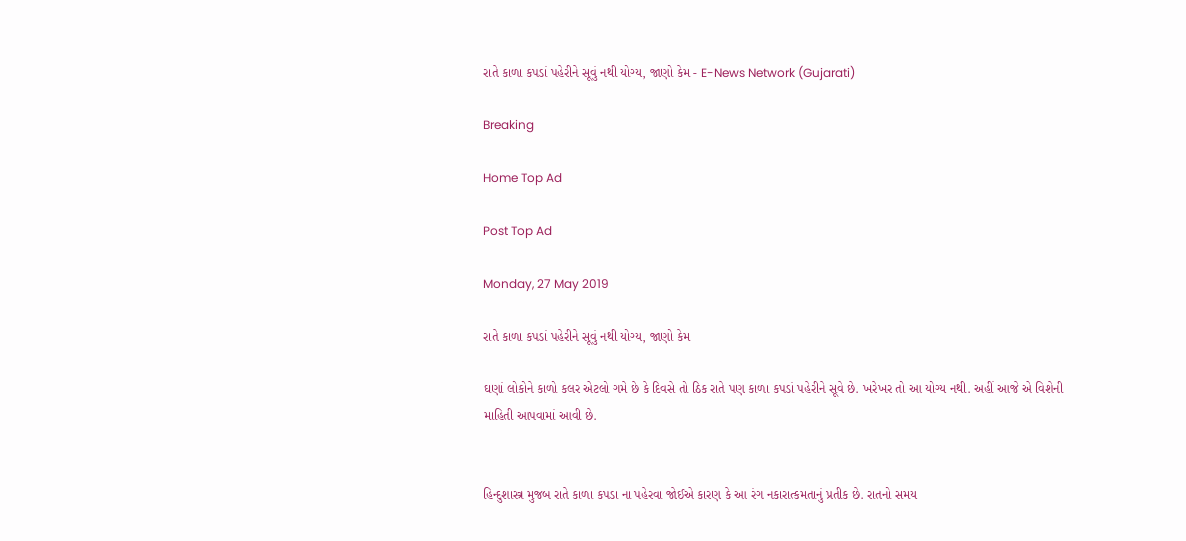રાતે કાળા કપડાં પહેરીને સૂવું નથી યોગ્ય, જાણો કેમ - E-News Network (Gujarati)

Breaking

Home Top Ad

Post Top Ad

Monday, 27 May 2019

રાતે કાળા કપડાં પહેરીને સૂવું નથી યોગ્ય, જાણો કેમ

ઘણાં લોકોને કાળો કલર એટલો ગમે છે કે દિવસે તો ઠિક રાતે પણ કાળા કપડાં પહેરીને સૂવે છે. ખરેખર તો આ યોગ્ય નથી. અહીં આજે એ વિશેની માહિતી આપવામાં આવી છે.


હિન્દુશાસ્ત્ર મુજબ રાતે કાળા કપડા ના પહેરવા જોઈએ કારણ કે આ રંગ નકારાત્કમતાનું પ્રતીક છે. રાતનો સમય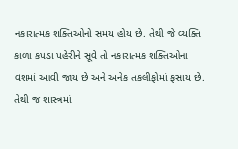નકારાત્મક શક્તિઓનો સમય હોય છે. તેથી જે વ્યક્તિ કાળા કપડા પહેરીને સૂવે તો નકારાત્મક શક્તિઓના વશમાં આવી જાય છે અને અનેક તકલીફોમાં ફસાય છે.  તેથી જ શાસ્ત્રમાં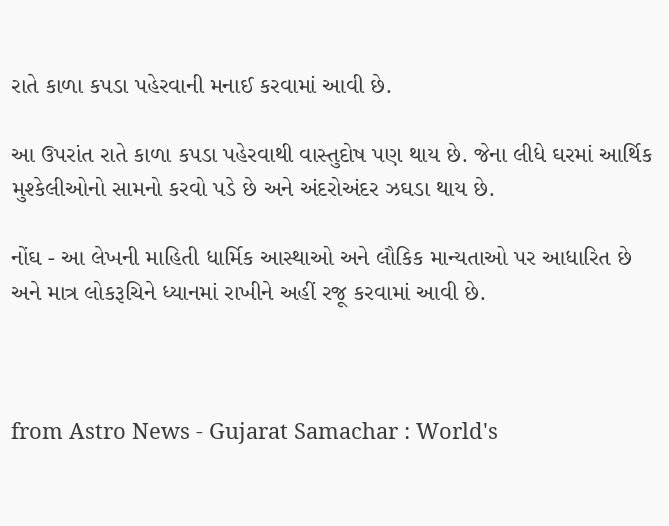રાતે કાળા કપડા પહેરવાની મનાઈ કરવામાં આવી છે.

આ ઉપરાંત રાતે કાળા કપડા પહેરવાથી વાસ્તુદોષ પણ થાય છે. જેના લીધે ઘરમાં આર્થિક મુશ્કેલીઓનો સામનો કરવો પડે છે અને અંદરોઅંદર ઝઘડા થાય છે.

નોંઘ - આ લેખની માહિતી ધાર્મિક આસ્થાઓ અને લૌકિક માન્યતાઓ પર આધારિત છે અને માત્ર લોકરૂચિને ધ્યાનમાં રાખીને અહીં રજૂ કરવામાં આવી છે.



from Astro News - Gujarat Samachar : World's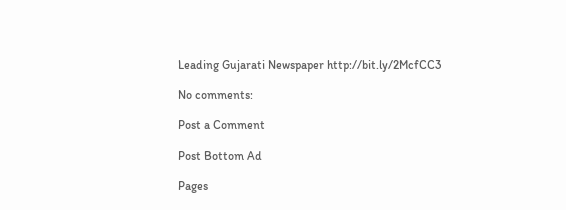Leading Gujarati Newspaper http://bit.ly/2McfCC3

No comments:

Post a Comment

Post Bottom Ad

Pages